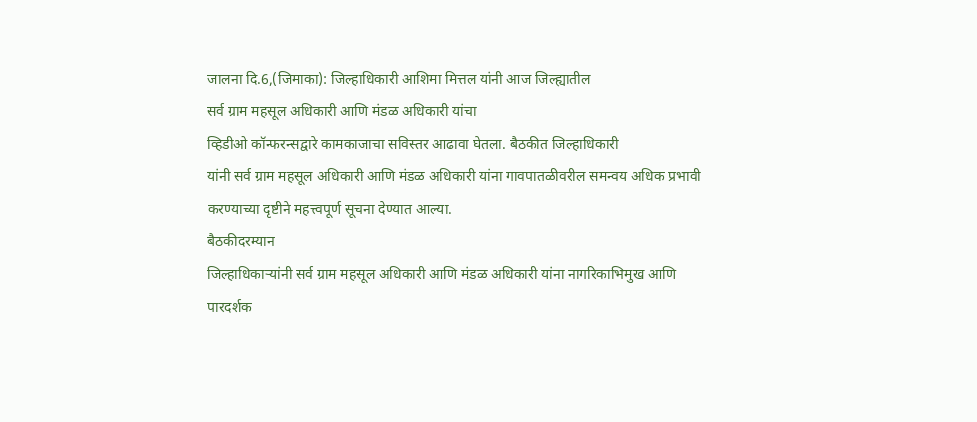जालना दि.6,(जिमाका): जिल्हाधिकारी आशिमा मित्तल यांनी आज जिल्ह्यातील
सर्व ग्राम महसूल अधिकारी आणि मंडळ अधिकारी यांचा
व्हिडीओ कॉन्फरन्सद्वारे कामकाजाचा सविस्तर आढावा घेतला. बैठकीत जिल्हाधिकारी
यांनी सर्व ग्राम महसूल अधिकारी आणि मंडळ अधिकारी यांना गावपातळीवरील समन्वय अधिक प्रभावी
करण्याच्या दृष्टीने महत्त्वपूर्ण सूचना देण्यात आल्या.
बैठकीदरम्यान
जिल्हाधिकाऱ्यांनी सर्व ग्राम महसूल अधिकारी आणि मंडळ अधिकारी यांना नागरिकाभिमुख आणि
पारदर्शक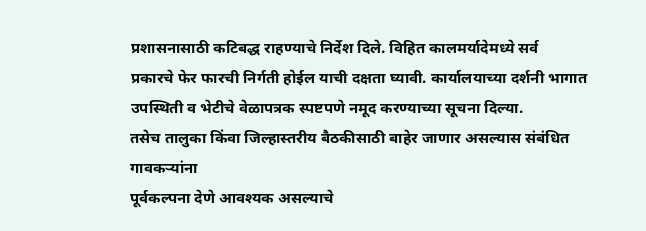प्रशासनासाठी कटिबद्ध राहण्याचे निर्देश दिले. विहित कालमर्यादेमध्ये सर्व
प्रकारचे फेर फारची निर्गती होईल याची दक्षता घ्यावी. कार्यालयाच्या दर्शनी भागात
उपस्थिती व भेटीचे वेळापत्रक स्पष्टपणे नमूद करण्याच्या सूचना दिल्या.
तसेच तालुका किंवा जिल्हास्तरीय बैठकीसाठी बाहेर जाणार असल्यास संबंधित गावकऱ्यांना
पूर्वकल्पना देणे आवश्यक असल्याचे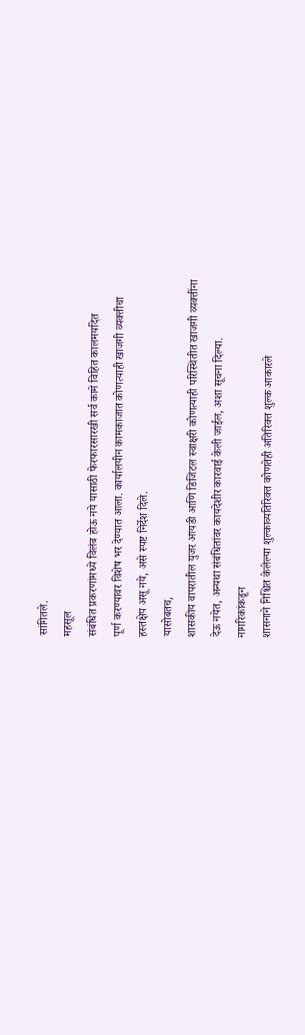सांगितले.
महसूल
संबंधित प्रकरणांमध्ये विलंब होऊ नये यासाठी फेरफारसारखी सर्व कामे विहित कालमर्यादेत
पूर्ण करण्यावर विशेष भर देण्यात आला. कार्यालयीन कामकाजात कोणत्याही खाजगी व्यक्तीचा
हस्तक्षेप असू नये, असे स्पष्ट निर्देश दिले.
यासोबतच,
शासकीय वापरातील युजर आयडी आणि डिजिटल स्वाक्षरी कोणत्याही परिस्थितीत खाजगी व्यक्तींना
देऊ नयेत, अन्यथा संबंधितांवर कायदेशीर कारवाई केली जाईल, अशा सूचना दिल्या.
नागरिकांकडून
शासनाने निश्चित केलेल्या शुल्काव्यतिरिक्त कोणतेही अतिरिक्त शुल्क आकारले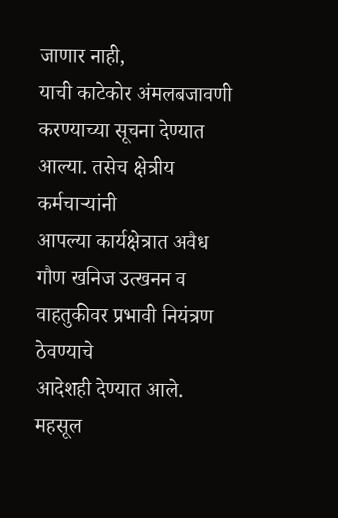जाणार नाही,
याची काटेकोर अंमलबजावणी करण्याच्या सूचना देण्यात आल्या. तसेच क्षेत्रीय कर्मचाऱ्यांनी
आपल्या कार्यक्षेत्रात अवैध गौण खनिज उत्खनन व वाहतुकीवर प्रभावी नियंत्रण ठेवण्याचे
आदेशही देण्यात आले.
महसूल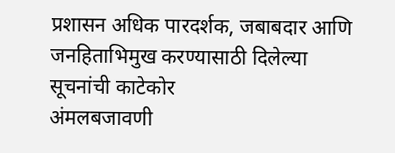प्रशासन अधिक पारदर्शक, जबाबदार आणि जनहिताभिमुख करण्यासाठी दिलेल्या सूचनांची काटेकोर
अंमलबजावणी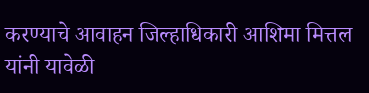करण्याचे आवाहन जिल्हाधिकारी आशिमा मित्तल यांनी यावेळी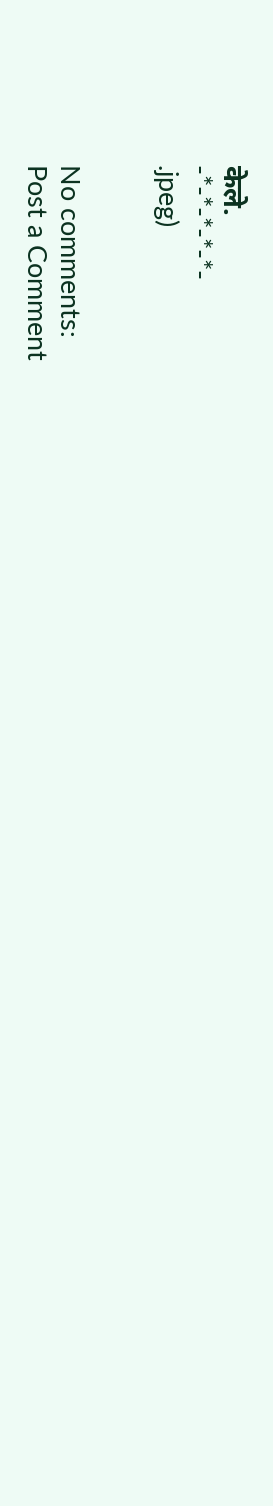केले.
-*-*-*-*-*-
.jpeg)


No comments:
Post a Comment